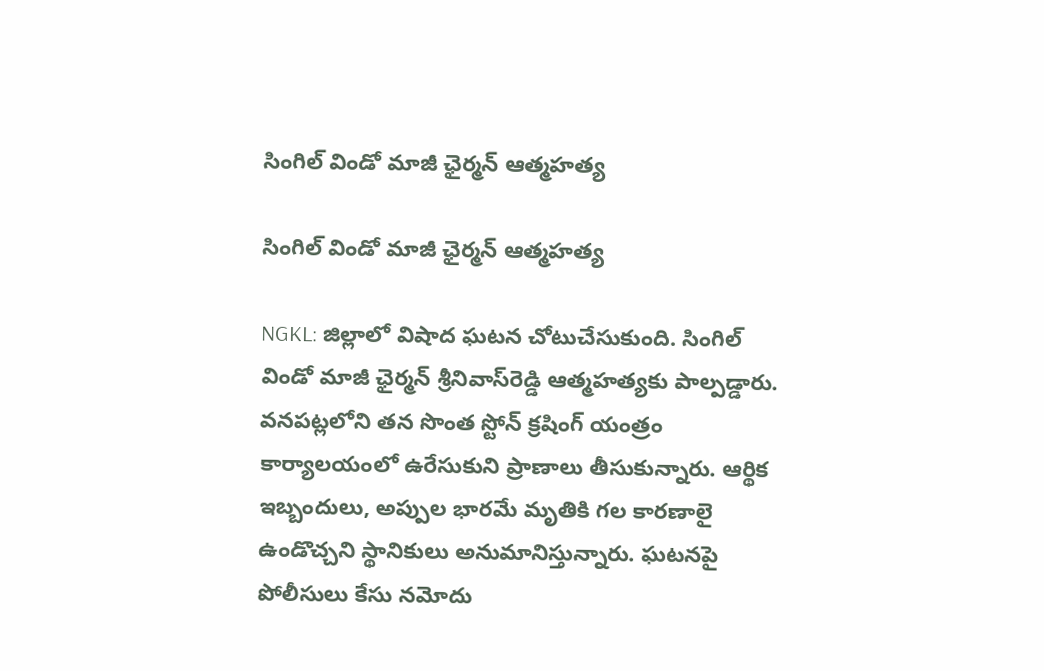సింగిల్ విండో మాజీ ఛైర్మన్ ఆత్మహత్య

సింగిల్ విండో మాజీ ఛైర్మన్ ఆత్మహత్య

NGKL: జిల్లాలో విషాద ఘటన చోటుచేసుకుంది. సింగిల్ విండో మాజీ ఛైర్మన్ శ్రీనివాస్‌రెడ్డి ఆత్మహత్యకు పాల్పడ్డారు. వనపట్లలోని తన సొంత స్టోన్ క్రషింగ్ యంత్రం కార్యాలయంలో ఉరేసుకుని ప్రాణాలు తీసుకున్నారు. ఆర్థిక ఇబ్బందులు, అప్పుల భారమే మృతికి గల కారణాలై ఉండొచ్చని స్థానికులు అనుమానిస్తున్నారు. ఘటనపై పోలీసులు కేసు నమోదు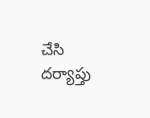చేసి దర్యాప్తు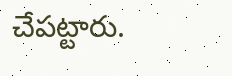చేపట్టారు.